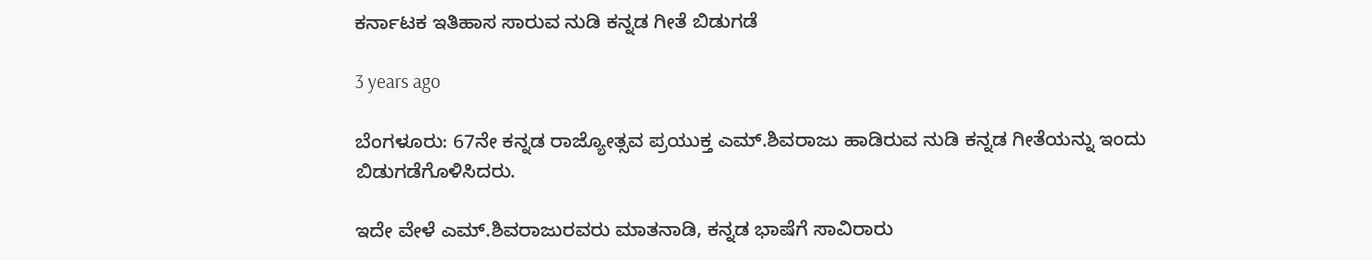ಕರ್ನಾಟಕ ಇತಿಹಾಸ ಸಾರುವ ನುಡಿ ಕನ್ನಡ ಗೀತೆ ಬಿಡುಗಡೆ

3 years ago

ಬೆಂಗಳೂರು: 67ನೇ ಕನ್ನಡ ರಾಜ್ಯೋತ್ಸವ ಪ್ರಯುಕ್ತ ಎಮ್.ಶಿವರಾಜು ಹಾಡಿರುವ ನುಡಿ ಕನ್ನಡ ಗೀತೆಯನ್ನು ಇಂದು ಬಿಡುಗಡೆಗೊಳಿಸಿದರು.

ಇದೇ ವೇಳೆ ಎಮ್.ಶಿವರಾಜುರವರು ಮಾತನಾಡಿ, ಕನ್ನಡ ಭಾಷೆಗೆ ಸಾವಿರಾರು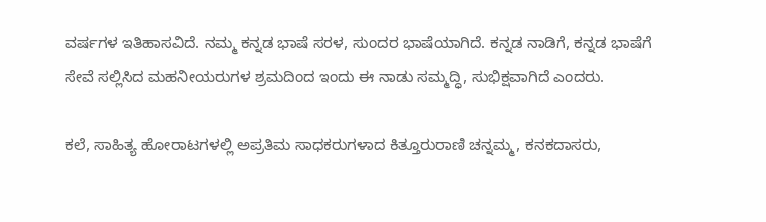ವರ್ಷಗಳ ಇತಿಹಾಸವಿದೆ. ನಮ್ಮ ಕನ್ನಡ ಭಾಷೆ ಸರಳ, ಸುಂದರ ಭಾಷೆಯಾಗಿದೆ. ಕನ್ನಡ ನಾಡಿಗೆ, ಕನ್ನಡ ಭಾಷೆಗೆ ಸೇವೆ ಸಲ್ಲಿಸಿದ ಮಹನೀಯರುಗಳ ಶ್ರಮದಿಂದ ಇಂದು ಈ ನಾಡು ಸಮ್ಮದ್ಧಿ, ಸುಭಿಕ್ಷವಾಗಿದೆ ಎಂದರು.

ಕಲೆ, ಸಾಹಿತ್ಯ ಹೋರಾಟಗಳಲ್ಲಿ ಅಪ್ರತಿಮ ಸಾಧಕರುಗಳಾದ ಕಿತ್ತೂರುರಾಣಿ ಚನ್ನಮ್ಮ, ಕನಕದಾಸರು,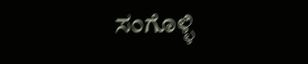ಸಂಗೊಳ್ಳಿ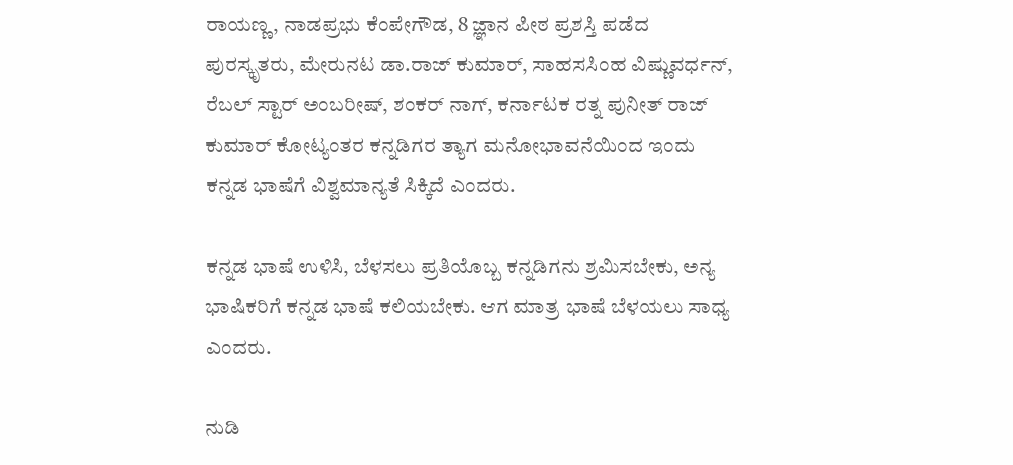ರಾಯಣ್ಣ, ನಾಡಪ್ರಭು ಕೆಂಪೇಗೌಡ, 8 ಜ್ಞಾನ ಪೀಠ ಪ್ರಶಸ್ತಿ ಪಡೆದ ಪುರಸ್ಕೃತರು, ಮೇರುನಟ ಡಾ.ರಾಜ್ ಕುಮಾರ್, ಸಾಹಸಸಿಂಹ ವಿಷ್ಣುವರ್ಧನ್, ರೆಬಲ್ ಸ್ಟಾರ್ ಅಂಬರೀಷ್, ಶಂಕರ್ ನಾಗ್, ಕರ್ನಾಟಕ ರತ್ನ ಪುನೀತ್ ರಾಜ್ ಕುಮಾರ್ ಕೋಟ್ಯಂತರ ಕನ್ನಡಿಗರ ತ್ಯಾಗ ಮನೋಭಾವನೆಯಿಂದ ಇಂದು ಕನ್ನಡ ಭಾಷೆಗೆ ವಿಶ್ವಮಾನ್ಯತೆ ಸಿಕ್ಕಿದೆ ಎಂದರು.

ಕನ್ನಡ ಭಾಷೆ ಉಳಿಸಿ, ಬೆಳಸಲು ಪ್ರತಿಯೊಬ್ಬ ಕನ್ನಡಿಗನು ಶ್ರಮಿಸಬೇಕು, ಅನ್ಯ ಭಾಷಿಕರಿಗೆ ಕನ್ನಡ ಭಾಷೆ ಕಲಿಯಬೇಕು. ಆಗ ಮಾತ್ರ ಭಾಷೆ ಬೆಳಯಲು ಸಾಧ್ಯ ಎಂದರು.

ನುಡಿ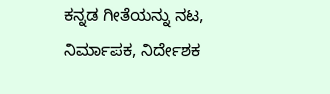ಕನ್ನಡ ಗೀತೆಯನ್ನು ನಟ, ನಿರ್ಮಾಪಕ, ನಿರ್ದೇಶಕ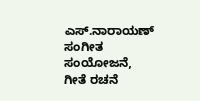ಎಸ್.ನಾರಾಯಣ್ ಸಂಗೀತ ಸಂಯೋಜನೆ, ಗೀತೆ ರಚನೆ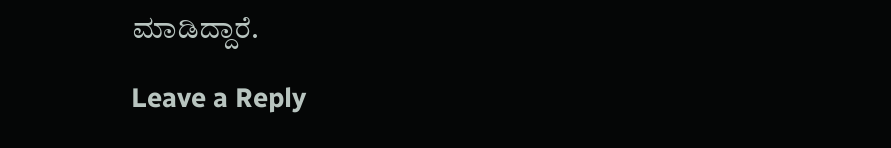ಮಾಡಿದ್ದಾರೆ.

Leave a Reply